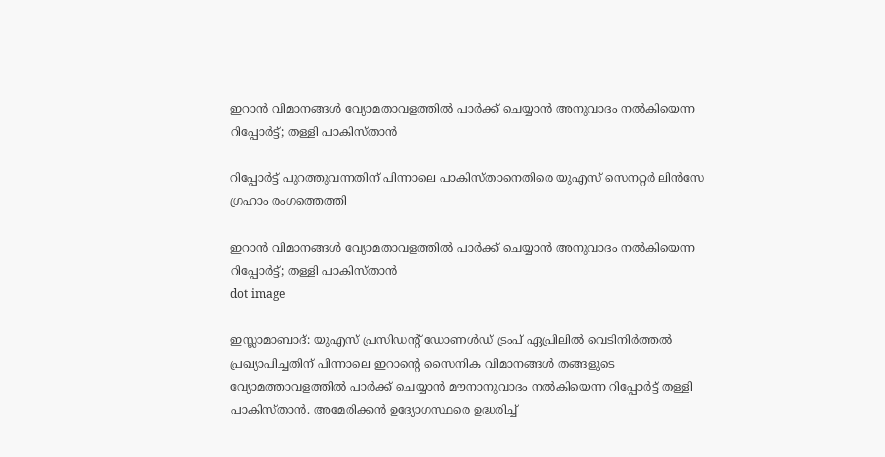ഇറാൻ വിമാനങ്ങൾ വ്യോമതാവളത്തിൽ പാർക്ക് ചെയ്യാൻ അനുവാദം നൽകിയെന്ന റിപ്പോർട്ട്; തള്ളി പാകിസ്താൻ

റിപ്പോർട്ട് പുറത്തുവന്നതിന് പിന്നാലെ പാകിസ്താനെതിരെ യുഎസ് സെനറ്റർ ലിൻസേ ഗ്രഹാം രംഗത്തെത്തി

ഇറാൻ വിമാനങ്ങൾ വ്യോമതാവളത്തിൽ പാർക്ക് ചെയ്യാൻ അനുവാദം നൽകിയെന്ന റിപ്പോർട്ട്; തള്ളി പാകിസ്താൻ
dot image

ഇസ്ലാമാബാദ്: യുഎസ് പ്രസിഡന്റ് ഡോണൾഡ് ട്രംപ് ഏപ്രിലിൽ വെടിനിർത്തൽ പ്രഖ്യാപിച്ചതിന് പിന്നാലെ ഇറാന്റെ സൈനിക വിമാനങ്ങൾ തങ്ങളുടെ വ്യോമത്താവളത്തിൽ പാർക്ക് ചെയ്യാൻ മൗനാനുവാദം നൽകിയെന്ന റിപ്പോർട്ട് തള്ളി പാകിസ്താൻ. അമേരിക്കൻ ഉദ്യോഗസ്ഥരെ ഉദ്ധരിച്ച്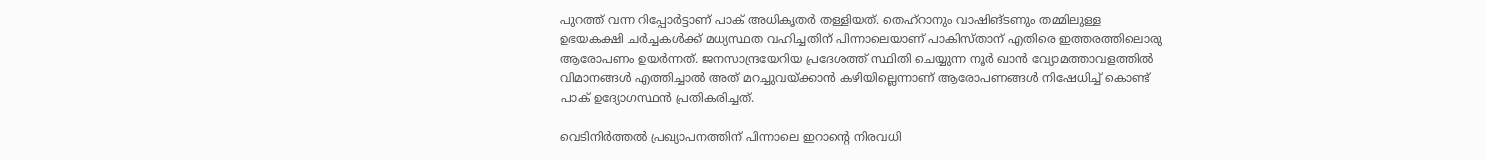പുറത്ത് വന്ന റിപ്പോർട്ടാണ് പാക് അധികൃതർ തള്ളിയത്. തെഹ്‌റാനും വാഷിങ്ടണും തമ്മിലുള്ള ഉഭയകക്ഷി ചർച്ചകൾക്ക് മധ്യസ്ഥത വഹിച്ചതിന് പിന്നാലെയാണ് പാകിസ്താന് എതിരെ ഇത്തരത്തിലൊരു ആരോപണം ഉയർന്നത്. ജനസാന്ദ്രയേറിയ പ്രദേശത്ത് സ്ഥിതി ചെയ്യുന്ന നൂർ ഖാൻ വ്യോമത്താവളത്തിൽ വിമാനങ്ങൾ എത്തിച്ചാൽ അത് മറച്ചുവയ്ക്കാൻ കഴിയില്ലെന്നാണ് ആരോപണങ്ങൾ നിഷേധിച്ച് കൊണ്ട് പാക് ഉദ്യോഗസ്ഥൻ പ്രതികരിച്ചത്.

വെടിനിർത്തൽ പ്രഖ്യാപനത്തിന് പിന്നാലെ ഇറാന്റെ നിരവധി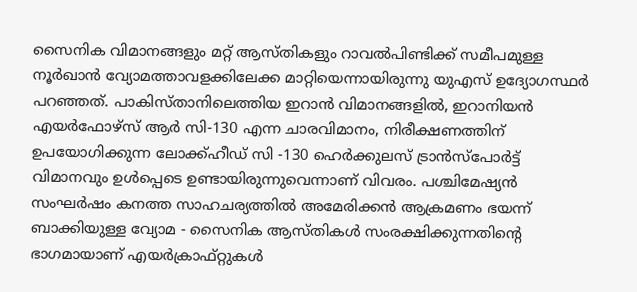സൈനിക വിമാനങ്ങളും മറ്റ് ആസ്തികളും റാവൽപിണ്ടിക്ക് സമീപമുള്ള നൂർഖാൻ വ്യോമത്താവളക്കിലേക്ക മാറ്റിയെന്നായിരുന്നു യുഎസ് ഉദ്യോഗസ്ഥർ പറഞ്ഞത്. പാകിസ്താനിലെത്തിയ ഇറാൻ വിമാനങ്ങളിൽ, ഇറാനിയൻ എയർഫോഴ്‌സ് ആർ സി-130 എന്ന ചാരവിമാനം, നിരീക്ഷണത്തിന് ഉപയോഗിക്കുന്ന ലോക്ക്ഹീഡ് സി -130 ഹെർക്കുലസ് ട്രാൻസ്‌പോർട്ട് വിമാനവും ഉൾപ്പെടെ ഉണ്ടായിരുന്നുവെന്നാണ് വിവരം. പശ്ചിമേഷ്യൻ സംഘർഷം കനത്ത സാഹചര്യത്തിൽ അമേരിക്കൻ ആക്രമണം ഭയന്ന് ബാക്കിയുള്ള വ്യോമ - സൈനിക ആസ്തികൾ സംരക്ഷിക്കുന്നതിന്റെ ഭാഗമായാണ് എയർക്രാഫ്റ്റുകൾ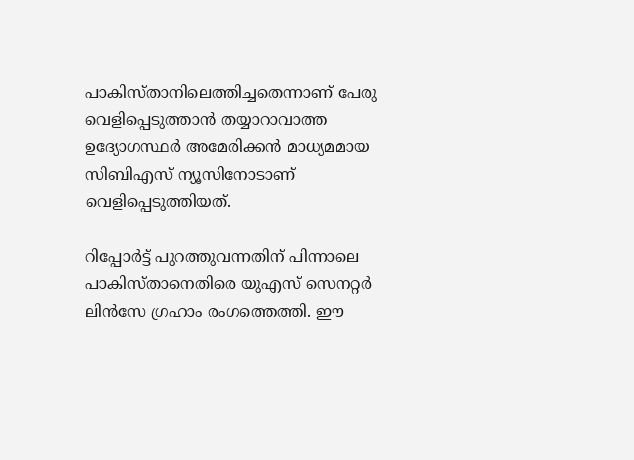പാകിസ്താനിലെത്തിച്ചതെന്നാണ് പേരു വെളിപ്പെടുത്താൻ തയ്യാറാവാത്ത ഉദ്യോഗസ്ഥർ അമേരിക്കൻ മാധ്യമമായ സിബിഎസ് ന്യൂസിനോടാണ് വെളിപ്പെടുത്തിയത്.

റിപ്പോർട്ട് പുറത്തുവന്നതിന് പിന്നാലെ പാകിസ്താനെതിരെ യുഎസ് സെനറ്റർ ലിൻസേ ഗ്രഹാം രംഗത്തെത്തി. ഈ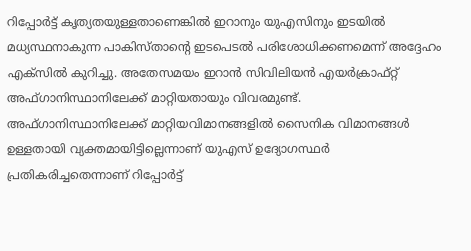റിപ്പോർട്ട് കൃത്യതയുള്ളതാണെങ്കിൽ ഇറാനും യുഎസിനും ഇടയിൽ മധ്യസ്ഥനാകുന്ന പാകിസ്താന്റെ ഇടപെടൽ പരിശോധിക്കണമെന്ന് അദ്ദേഹം എക്‌സിൽ കുറിച്ചു. അതേസമയം ഇറാൻ സിവിലിയൻ എയർക്രാഫ്റ്റ് അഫ്ഗാനിസ്ഥാനിലേക്ക് മാറ്റിയതായും വിവരമുണ്ട്. അഫ്ഗാനിസ്ഥാനിലേക്ക് മാറ്റിയവിമാനങ്ങളിൽ സൈനിക വിമാനങ്ങൾ ഉള്ളതായി വ്യക്തമായിട്ടില്ലെന്നാണ് യുഎസ് ഉദ്യോഗസ്ഥർ പ്രതികരിച്ചതെന്നാണ് റിപ്പോർട്ട്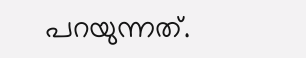പറയുന്നത്.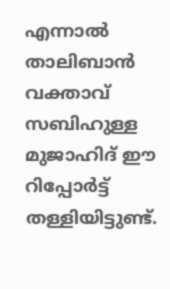എന്നാൽ താലിബാൻ വക്താവ് സബിഹുള്ള മുജാഹിദ് ഈ റിപ്പോർട്ട് തള്ളിയിട്ടുണ്ട്.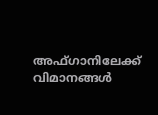അഫ്ഗാനിലേക്ക് വിമാനങ്ങൾ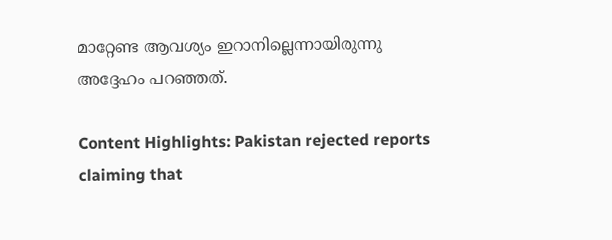മാറ്റേണ്ട ആവശ്യം ഇറാനില്ലെന്നായിരുന്നു അദ്ദേഹം പറഞ്ഞത്.

Content Highlights: Pakistan rejected reports claiming that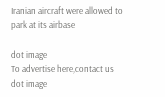Iranian aircraft were allowed to park at its airbase

dot image
To advertise here,contact us
dot image